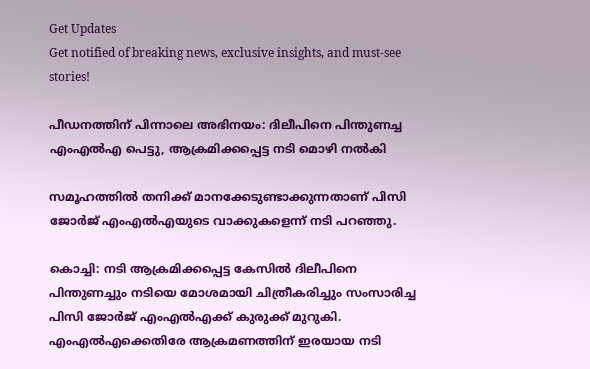Get Updates
Get notified of breaking news, exclusive insights, and must-see stories!

പീഡനത്തിന് പിന്നാലെ അഭിനയം: ദിലീപിനെ പിന്തുണച്ച എംഎല്‍എ പെട്ടു, ആക്രമിക്കപ്പെട്ട നടി മൊഴി നല്‍കി

സമൂഹത്തില്‍ തനിക്ക് മാനക്കേടുണ്ടാക്കുന്നതാണ് പിസി ജോര്‍ജ് എംഎല്‍എയുടെ വാക്കുകളെന്ന് നടി പറഞ്ഞു.

കൊച്ചി: നടി ആക്രമിക്കപ്പെട്ട കേസില്‍ ദിലീപിനെ പിന്തുണച്ചും നടിയെ മോശമായി ചിത്രീകരിച്ചും സംസാരിച്ച പിസി ജോര്‍ജ് എംഎല്‍എക്ക് കുരുക്ക് മുറുകി. എംഎല്‍എക്കെതിരേ ആക്രമണത്തിന് ഇരയായ നടി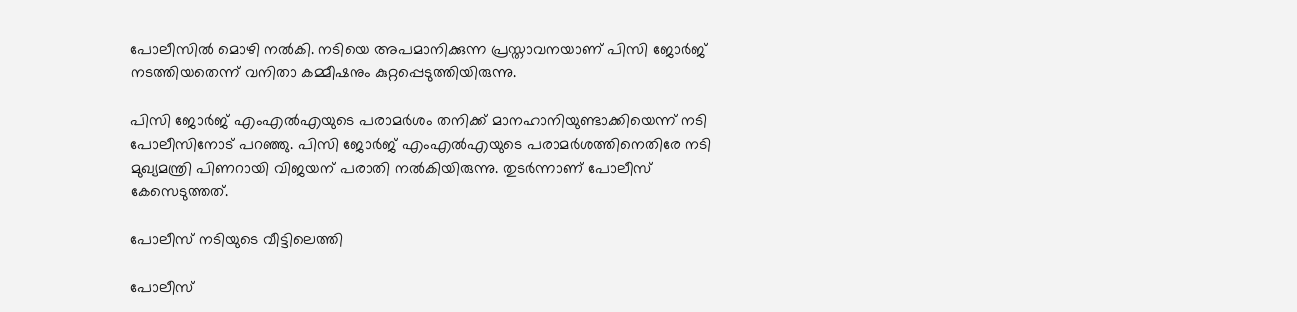പോലീസില്‍ മൊഴി നല്‍കി. നടിയെ അപമാനിക്കുന്ന പ്രസ്താവനയാണ് പിസി ജോര്‍ജ് നടത്തിയതെന്ന് വനിതാ കമ്മീഷനും കുറ്റപ്പെടുത്തിയിരുന്നു.

പിസി ജോര്‍ജ് എംഎല്‍എയുടെ പരാമര്‍ശം തനിക്ക് മാനഹാനിയുണ്ടാക്കിയെന്ന് നടി പോലീസിനോട് പറഞ്ഞു. പിസി ജോര്‍ജ് എംഎല്‍എയുടെ പരാമര്‍ശത്തിനെതിരേ നടി മുഖ്യമന്ത്രി പിണറായി വിജയന് പരാതി നല്‍കിയിരുന്നു. തുടര്‍ന്നാണ് പോലീസ് കേസെടുത്തത്.

പോലീസ് നടിയുടെ വീട്ടിലെത്തി

പോലീസ്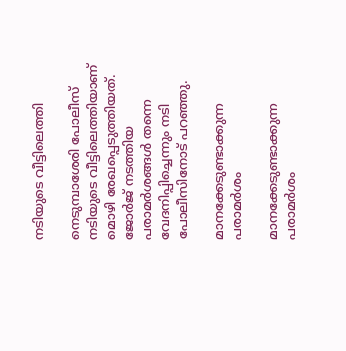നടിയുടെ വീട്ടിലെത്തി

നെടുമ്പാശേരി പോലീസ് നടിയുടെ വീട്ടിലെത്തിയാണ് മൊഴി രേഖപ്പെടുത്തിയത്. ജോര്‍ജ് നടത്തിയ പരാമര്‍ശങ്ങള്‍ തന്നെ വേദനിപ്പിച്ചെന്നും നടി പോലീസിനോട് പറഞ്ഞു.

മാനക്കേടുണ്ടാക്കുന്ന പരാമര്‍ശം

മാനക്കേടുണ്ടാക്കുന്ന പരാമര്‍ശം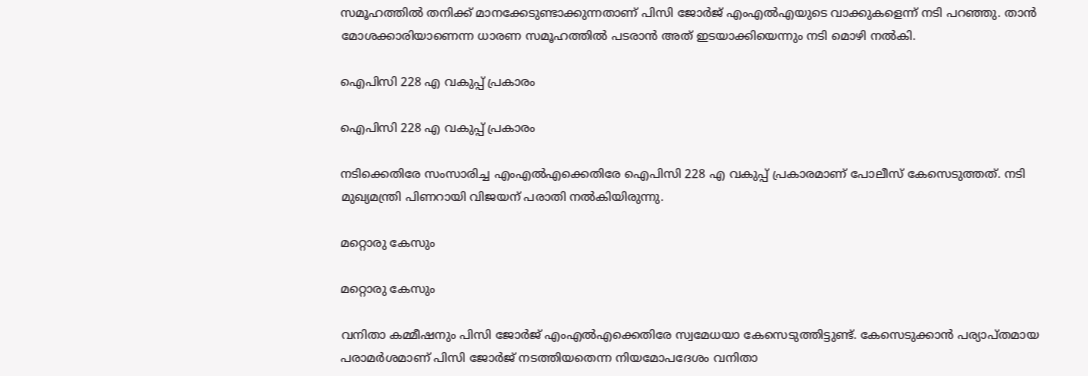സമൂഹത്തില്‍ തനിക്ക് മാനക്കേടുണ്ടാക്കുന്നതാണ് പിസി ജോര്‍ജ് എംഎല്‍എയുടെ വാക്കുകളെന്ന് നടി പറഞ്ഞു. താന്‍ മോശക്കാരിയാണെന്ന ധാരണ സമൂഹത്തില്‍ പടരാന്‍ അത് ഇടയാക്കിയെന്നും നടി മൊഴി നല്‍കി.

ഐപിസി 228 എ വകുപ്പ് പ്രകാരം

ഐപിസി 228 എ വകുപ്പ് പ്രകാരം

നടിക്കെതിരേ സംസാരിച്ച എംഎല്‍എക്കെതിരേ ഐപിസി 228 എ വകുപ്പ് പ്രകാരമാണ് പോലീസ് കേസെടുത്തത്. നടി മുഖ്യമന്ത്രി പിണറായി വിജയന് പരാതി നല്‍കിയിരുന്നു.

മറ്റൊരു കേസും

മറ്റൊരു കേസും

വനിതാ കമ്മീഷനും പിസി ജോര്‍ജ് എംഎല്‍എക്കെതിരേ സ്വമേധയാ കേസെടുത്തിട്ടുണ്ട്. കേസെടുക്കാന്‍ പര്യാപ്തമായ പരാമര്‍ശമാണ് പിസി ജോര്‍ജ് നടത്തിയതെന്ന നിയമോപദേശം വനിതാ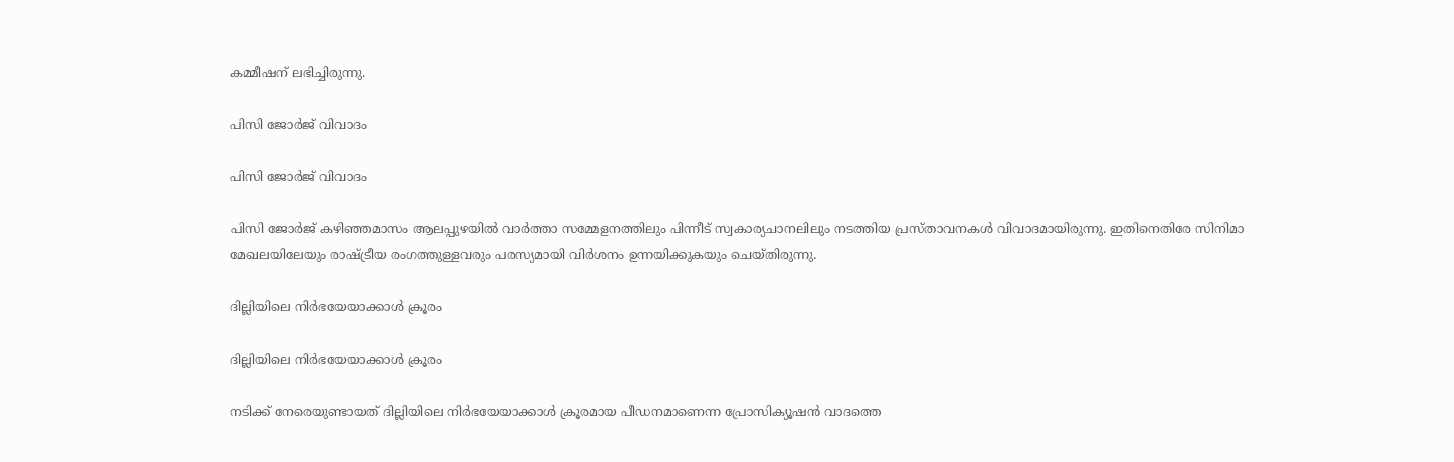കമ്മീഷന് ലഭിച്ചിരുന്നു.

പിസി ജോര്‍ജ് വിവാദം

പിസി ജോര്‍ജ് വിവാദം

പിസി ജോര്‍ജ് കഴിഞ്ഞമാസം ആലപ്പുഴയില്‍ വാര്‍ത്താ സമ്മേളനത്തിലും പിന്നീട് സ്വകാര്യചാനലിലും നടത്തിയ പ്രസ്താവനകള്‍ വിവാദമായിരുന്നു. ഇതിനെതിരേ സിനിമാ മേഖലയിലേയും രാഷ്ട്രീയ രംഗത്തുള്ളവരും പരസ്യമായി വിര്‍ശനം ഉന്നയിക്കുകയും ചെയ്തിരുന്നു.

ദില്ലിയിലെ നിര്‍ഭയേയാക്കാള്‍ ക്രൂരം

ദില്ലിയിലെ നിര്‍ഭയേയാക്കാള്‍ ക്രൂരം

നടിക്ക് നേരെയുണ്ടായത് ദില്ലിയിലെ നിര്‍ഭയേയാക്കാള്‍ ക്രൂരമായ പീഡനമാണെന്ന പ്രോസിക്യൂഷന്‍ വാദത്തെ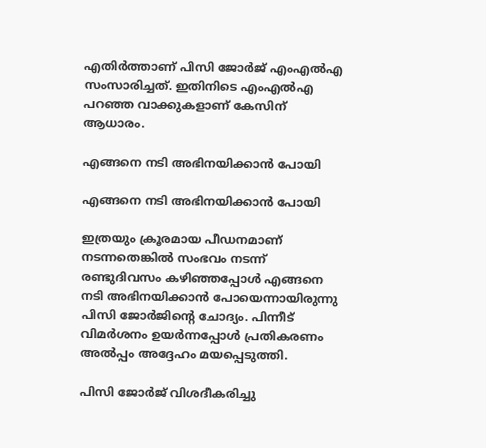എതിര്‍ത്താണ് പിസി ജോര്‍ജ് എംഎല്‍എ സംസാരിച്ചത്. ഇതിനിടെ എംഎല്‍എ പറഞ്ഞ വാക്കുകളാണ് കേസിന് ആധാരം.

എങ്ങനെ നടി അഭിനയിക്കാന്‍ പോയി

എങ്ങനെ നടി അഭിനയിക്കാന്‍ പോയി

ഇത്രയും ക്രൂരമായ പീഡനമാണ് നടന്നതെങ്കില്‍ സംഭവം നടന്ന് രണ്ടുദിവസം കഴിഞ്ഞപ്പോള്‍ എങ്ങനെ നടി അഭിനയിക്കാന്‍ പോയെന്നായിരുന്നു പിസി ജോര്‍ജിന്റെ ചോദ്യം. പിന്നീട് വിമര്‍ശനം ഉയര്‍ന്നപ്പോള്‍ പ്രതികരണം അല്‍പ്പം അദ്ദേഹം മയപ്പെടുത്തി.

പിസി ജോര്‍ജ് വിശദീകരിച്ചു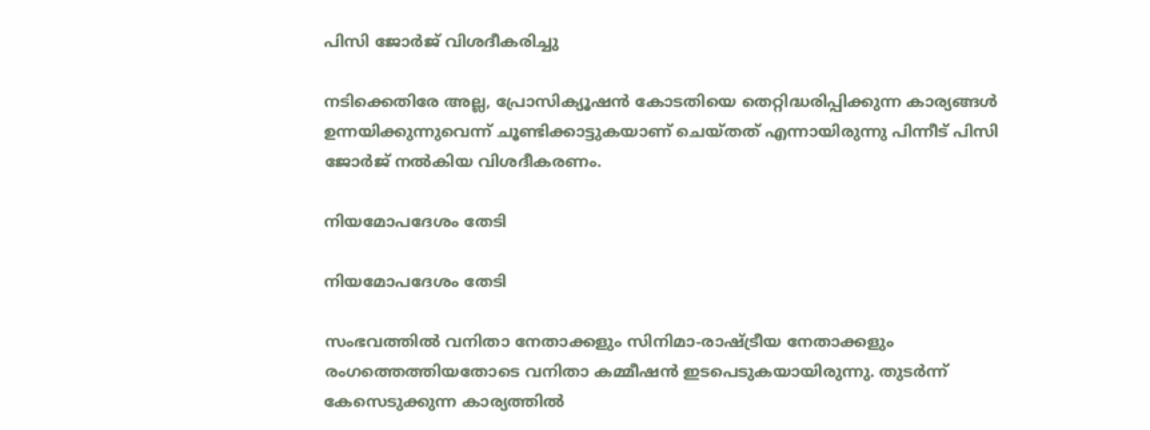പിസി ജോര്‍ജ് വിശദീകരിച്ചു

നടിക്കെതിരേ അല്ല, പ്രോസിക്യൂഷന്‍ കോടതിയെ തെറ്റിദ്ധരിപ്പിക്കുന്ന കാര്യങ്ങള്‍ ഉന്നയിക്കുന്നുവെന്ന് ചൂണ്ടിക്കാട്ടുകയാണ് ചെയ്തത് എന്നായിരുന്നു പിന്നീട് പിസി ജോര്‍ജ് നല്‍കിയ വിശദീകരണം.

നിയമോപദേശം തേടി

നിയമോപദേശം തേടി

സംഭവത്തില്‍ വനിതാ നേതാക്കളും സിനിമാ-രാഷ്ട്രീയ നേതാക്കളും രംഗത്തെത്തിയതോടെ വനിതാ കമ്മീഷന്‍ ഇടപെടുകയായിരുന്നു. തുടര്‍ന്ന് കേസെടുക്കുന്ന കാര്യത്തില്‍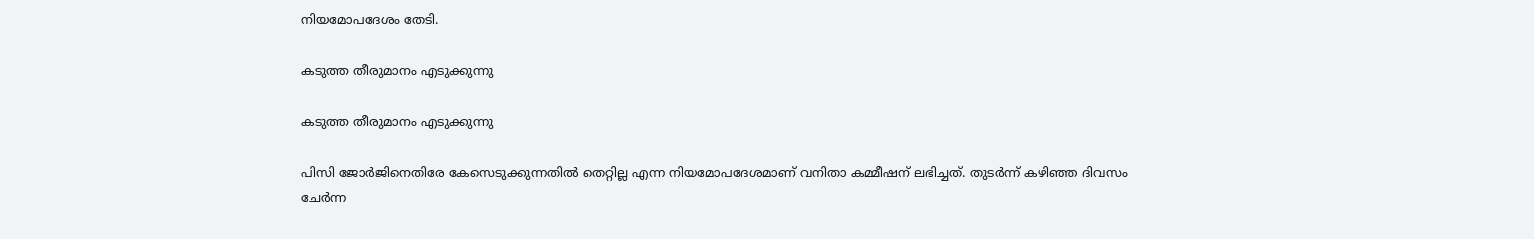നിയമോപദേശം തേടി.

കടുത്ത തീരുമാനം എടുക്കുന്നു

കടുത്ത തീരുമാനം എടുക്കുന്നു

പിസി ജോര്‍ജിനെതിരേ കേസെടുക്കുന്നതില്‍ തെറ്റില്ല എന്ന നിയമോപദേശമാണ് വനിതാ കമ്മീഷന് ലഭിച്ചത്. തുടര്‍ന്ന് കഴിഞ്ഞ ദിവസം ചേര്‍ന്ന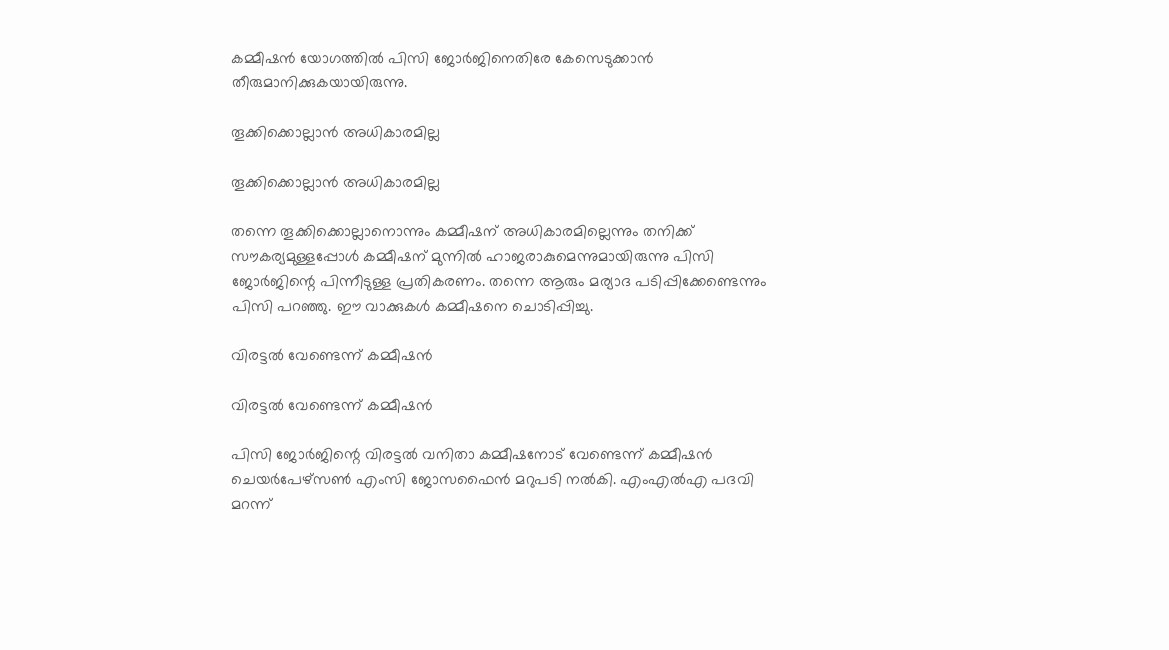കമ്മീഷന്‍ യോഗത്തില്‍ പിസി ജോര്‍ജിനെതിരേ കേസെടുക്കാന്‍ തീരുമാനിക്കുകയായിരുന്നു.

തൂക്കിക്കൊല്ലാന്‍ അധികാരമില്ല

തൂക്കിക്കൊല്ലാന്‍ അധികാരമില്ല

തന്നെ തൂക്കിക്കൊല്ലാനൊന്നും കമ്മീഷന് അധികാരമില്ലെന്നും തനിക്ക് സൗകര്യമുള്ളപ്പോള്‍ കമ്മീഷന് മുന്നില്‍ ഹാജരാകുമെന്നുമായിരുന്നു പിസി ജോര്‍ജിന്റെ പിന്നീടുള്ള പ്രതികരണം. തന്നെ ആരും മര്യാദ പടിപ്പിക്കേണ്ടെന്നും പിസി പറഞ്ഞു. ഈ വാക്കുകള്‍ കമ്മീഷനെ ചൊടിപ്പിച്ചു.

വിരട്ടല്‍ വേണ്ടെന്ന് കമ്മീഷന്‍

വിരട്ടല്‍ വേണ്ടെന്ന് കമ്മീഷന്‍

പിസി ജോര്‍ജിന്റെ വിരട്ടല്‍ വനിതാ കമ്മീഷനോട് വേണ്ടെന്ന് കമ്മീഷന്‍ ചെയര്‍പേഴ്സണ്‍ എംസി ജോസഫൈന്‍ മറുപടി നല്‍കി. എംഎല്‍എ പദവി മറന്ന്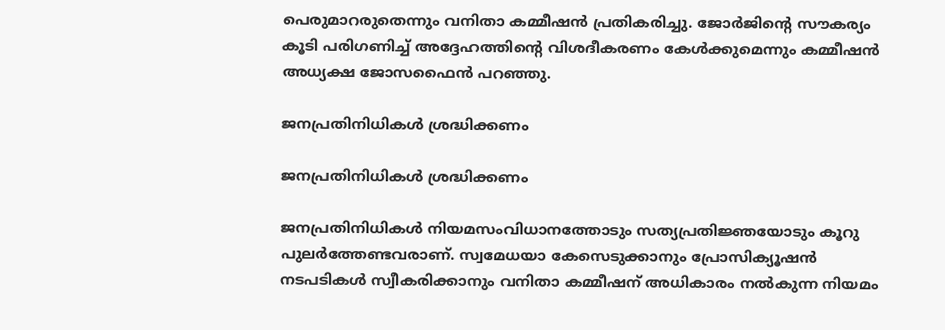പെരുമാറരുതെന്നും വനിതാ കമ്മീഷന്‍ പ്രതികരിച്ചു. ജോര്‍ജിന്റെ സൗകര്യം കൂടി പരിഗണിച്ച് അദ്ദേഹത്തിന്റെ വിശദീകരണം കേള്‍ക്കുമെന്നും കമ്മീഷന്‍ അധ്യക്ഷ ജോസഫൈന്‍ പറഞ്ഞു.

ജനപ്രതിനിധികള്‍ ശ്രദ്ധിക്കണം

ജനപ്രതിനിധികള്‍ ശ്രദ്ധിക്കണം

ജനപ്രതിനിധികള്‍ നിയമസംവിധാനത്തോടും സത്യപ്രതിജ്ഞയോടും കൂറു പുലര്‍ത്തേണ്ടവരാണ്. സ്വമേധയാ കേസെടുക്കാനും പ്രോസിക്യൂഷന്‍ നടപടികള്‍ സ്വീകരിക്കാനും വനിതാ കമ്മീഷന് അധികാരം നല്‍കുന്ന നിയമം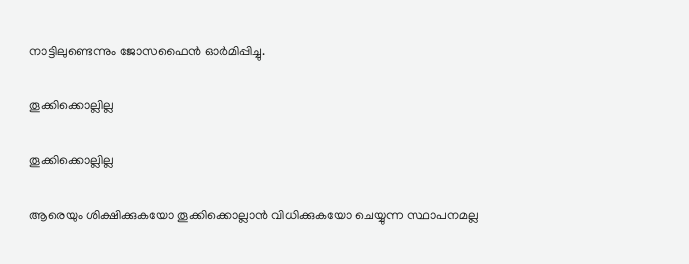നാട്ടിലുണ്ടെന്നും ജോസഫൈന്‍ ഓര്‍മിപ്പിച്ചു.

തൂക്കിക്കൊല്ലില്ല

തൂക്കിക്കൊല്ലില്ല

ആരെയും ശിക്ഷിക്കുകയോ തൂക്കിക്കൊല്ലാന്‍ വിധിക്കുകയോ ചെയ്യുന്ന സ്ഥാപനമല്ല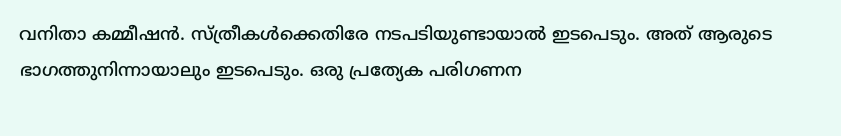വനിതാ കമ്മീഷന്‍. സ്ത്രീകള്‍ക്കെതിരേ നടപടിയുണ്ടായാല്‍ ഇടപെടും. അത് ആരുടെ ഭാഗത്തുനിന്നായാലും ഇടപെടും. ഒരു പ്രത്യേക പരിഗണന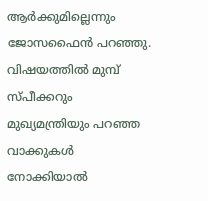ആര്‍ക്കുമില്ലെന്നും ജോസഫൈന്‍ പറഞ്ഞു. വിഷയത്തില്‍ മുമ്പ് സ്പീക്കറും മുഖ്യമന്ത്രിയും പറഞ്ഞ വാക്കുകള്‍ നോക്കിയാല്‍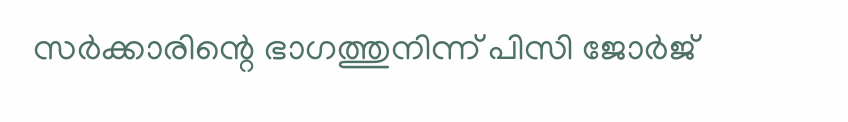സര്‍ക്കാരിന്റെ ഭാഗത്തുനിന്ന് പിസി ജോര്‍ജ്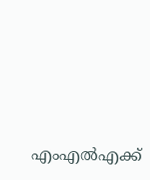എംഎല്‍എക്ക്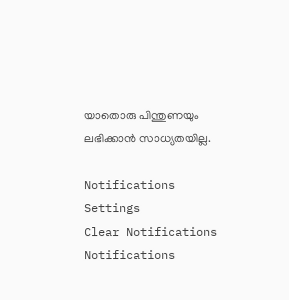യാതൊരു പിന്തുണയും ലഭിക്കാന്‍ സാധ്യതയില്ല.

Notifications
Settings
Clear Notifications
Notifications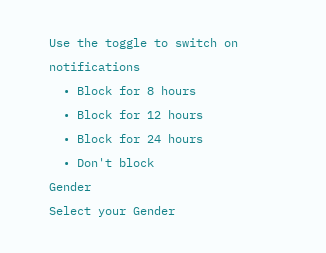Use the toggle to switch on notifications
  • Block for 8 hours
  • Block for 12 hours
  • Block for 24 hours
  • Don't block
Gender
Select your Gender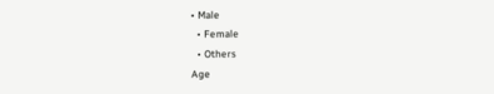• Male
  • Female
  • Others
Age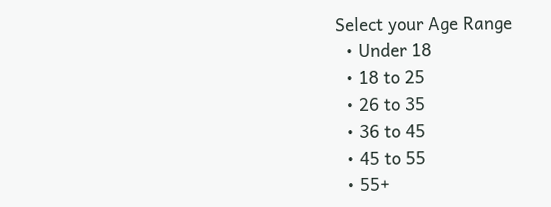Select your Age Range
  • Under 18
  • 18 to 25
  • 26 to 35
  • 36 to 45
  • 45 to 55
  • 55+